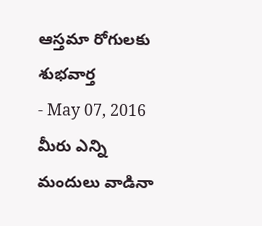ఆస్తమా రోగులకు శుభవార్త
- May 07, 2016
మీరు ఎన్ని మందులు వాడినా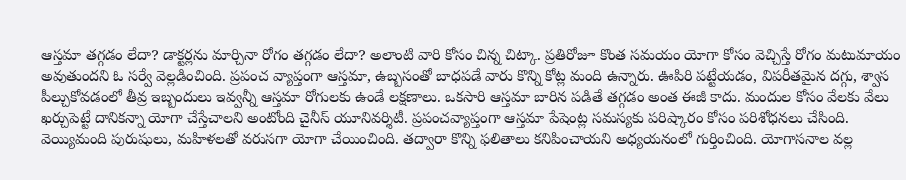ఆస్తమా తగ్గడం లేదా? డాక్టర్లను మార్చినా రోగం తగ్గడం లేదా? అలాంటి వారి కోసం చిన్న చిట్కా. ప్రతిరోజూ కొంత సమయం యోగా కోసం వెచ్చిస్తే రోగం మటుమాయం అవుతుందని ఓ సర్వే వెల్లడించింది. ప్రపంచ వ్యాప్తంగా ఆస్తమా, ఉబ్బసంతో బాధపడే వారు కొన్ని కోట్ల మంది ఉన్నారు. ఊపిరి పట్టేయడం, విపరీతమైన దగ్గు, శ్వాస పీల్చుకోవడంలో తీవ్ర ఇబ్బందులు ఇవ్వన్నీ ఆస్తమా రోగులకు ఉండే లక్షణాలు. ఒకసారి ఆస్తమా బారిన పడితే తగ్గడం అంత ఈజీ కాదు. మందుల కోసం వేలకు వేలు ఖర్చుపెట్టే దానికన్నా యోగా చేస్తేచాలని అంటోంది చైనీస్ యూనివర్శిటీ. ప్రపంచవ్యాప్తంగా ఆస్తమా పేషెంట్ల సమస్యకు పరిష్కారం కోసం పరిశోధనలు చేసింది. వెయ్యిమంది పురుషులు, మహిళలతో వరుసగా యోగా చేయించింది. తద్వారా కొన్ని ఫలితాలు కనిపించాయని అధ్యయనంలో గుర్తించింది. యోగాసనాల వల్ల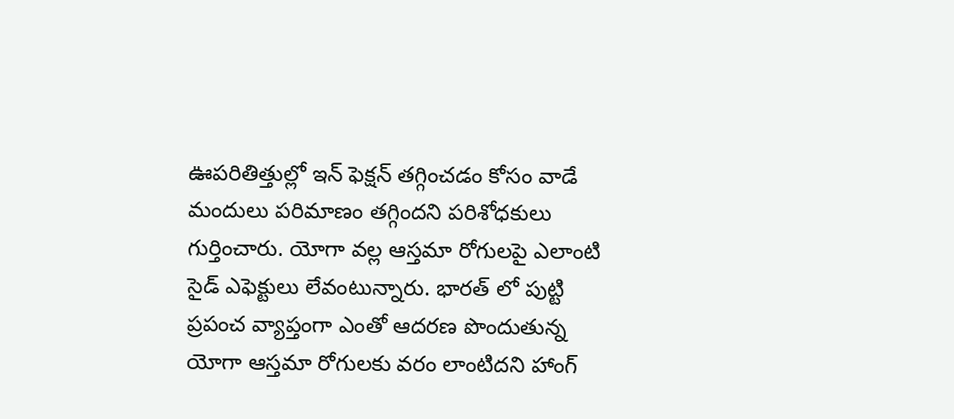ఊపరితిత్తుల్లో ఇన్ ఫెక్షన్ తగ్గించడం కోసం వాడే మందులు పరిమాణం తగ్గిందని పరిశోధకులు గుర్తించారు. యోగా వల్ల ఆస్తమా రోగులపై ఎలాంటి సైడ్ ఎఫెక్టులు లేవంటున్నారు. భారత్ లో పుట్టి ప్రపంచ వ్యాప్తంగా ఎంతో ఆదరణ పొందుతున్న యోగా ఆస్తమా రోగులకు వరం లాంటిదని హాంగ్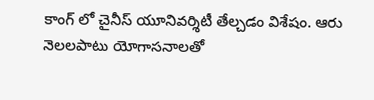కాంగ్ లో చైనీస్ యూనివర్శిటీ తేల్చడం విశేషం. ఆరు నెలలపాటు యోగాసనాలతో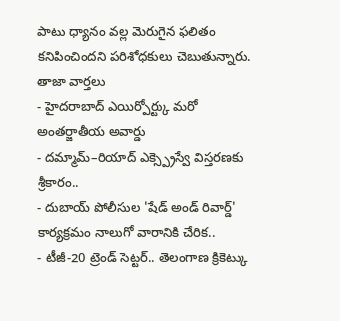పాటు ధ్యానం వల్ల మెరుగైన ఫలితం కనిపించిందని పరిశోధకులు చెబుతున్నారు.
తాజా వార్తలు
- హైదరాబాద్ ఎయిర్పోర్ట్కు మరో అంతర్జాతీయ అవార్డు
- దమ్మామ్–రియాద్ ఎక్స్ప్రెస్వే విస్తరణకు శ్రీకారం..
- దుబాయ్ పోలీసుల 'షేడ్ అండ్ రివార్డ్' కార్యక్రమం నాలుగో వారానికి చేరిక..
- టీజీ-20 ట్రెండ్ సెట్టర్.. తెలంగాణ క్రికెట్కు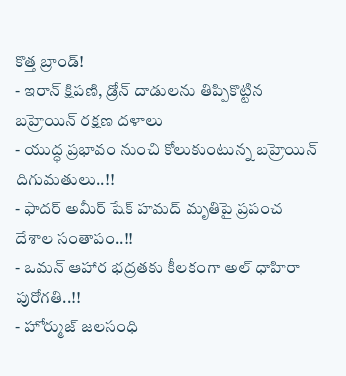కొత్త బ్రాండ్!
- ఇరాన్ క్షిపణి, డ్రోన్ దాడులను తిప్పికొట్టిన బహ్రెయిన్ రక్షణ దళాలు
- యుద్ధ ప్రభావం నుంచి కోలుకుంటున్న బహ్రెయిన్ దిగుమతులు..!!
- ఫాదర్ అమీర్ షేక్ హమద్ మృతిపై ప్రపంచ దేశాల సంతాపం..!!
- ఒమన్ ఆహార భద్రతకు కీలకంగా అల్ ధాహిరా పురోగతి..!!
- హోర్ముజ్ జలసంధి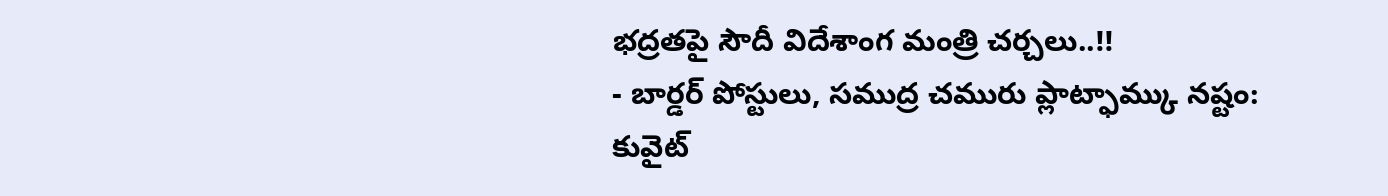భద్రతపై సౌదీ విదేశాంగ మంత్రి చర్చలు..!!
- బార్డర్ పోస్టులు, సముద్ర చమురు ప్లాట్ఫామ్కు నష్టం: కువైట్